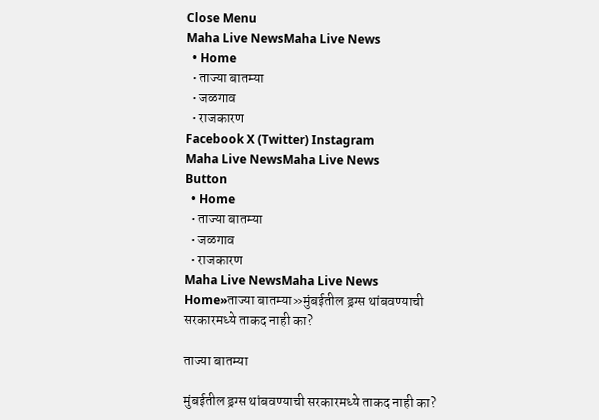Close Menu
Maha Live NewsMaha Live News
  • Home
  • ताज्या बातम्या
  • जळगाव
  • राजकारण
Facebook X (Twitter) Instagram
Maha Live NewsMaha Live News
Button
  • Home
  • ताज्या बातम्या
  • जळगाव
  • राजकारण
Maha Live NewsMaha Live News
Home»ताज्या बातम्या»मुंबईतील ड्रग्स थांबवण्याची सरकारमध्ये ताकद नाही का?

ताज्या बातम्या

मुंबईतील ड्रग्स थांबवण्याची सरकारमध्ये ताकद नाही का?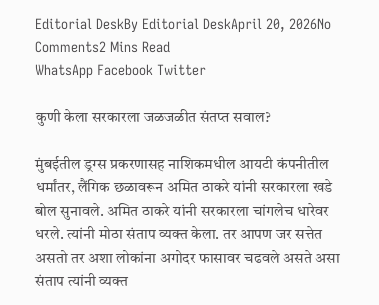Editorial DeskBy Editorial DeskApril 20, 2026No Comments2 Mins Read
WhatsApp Facebook Twitter

कुणी केला सरकारला जळजळीत संतप्त सवाल?

मुंबईतील ड्रग्स प्रकरणासह नाशिकमधील आयटी कंपनीतील धर्मांतर, लैंगिक छळावरून अमित ठाकरे यांनी सरकारला खडे बोल सुनावले. अमित ठाकरे यांनी सरकारला चांगलेच धारेवर धरले. त्यांनी मोठा संताप व्यक्त केला. तर आपण जर सत्तेत असतो तर अशा लोकांना अगोदर फासावर चढवले असते असा संताप त्यांनी व्यक्त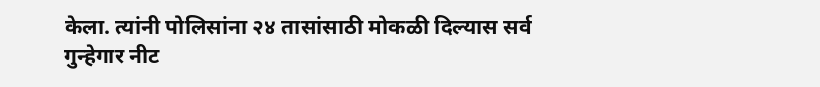केला. त्यांनी पोलिसांना २४ तासांसाठी मोकळी दिल्यास सर्व गुन्हेगार नीट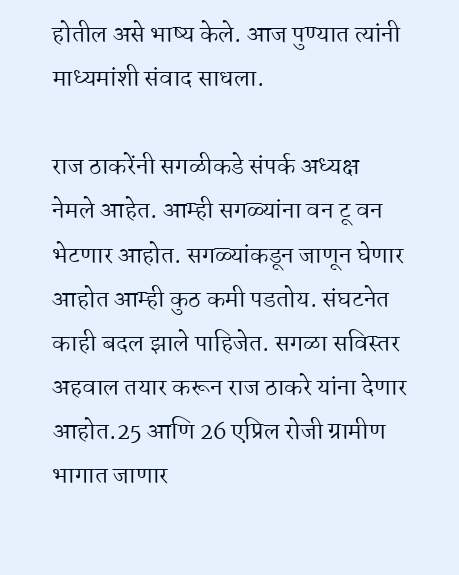होतील असे भाष्य केले. आज पुण्यात त्यांनी माध्यमांशी संवाद साधला.

राज ठाकरेंनी सगळीकडे संपर्क अध्यक्ष नेमले आहेत. आम्ही सगळ्यांना वन टू वन भेटणार आहोत. सगळ्यांकडून जाणून घेणार आहोत आम्ही कुठ कमी पडतोय. संघटनेत काही बदल झाले पाहिजेत. सगळा सविस्तर अहवाल तयार करून राज ठाकरे यांना देणार आहोत.25 आणि 26 एप्रिल रोजी ग्रामीण भागात जाणार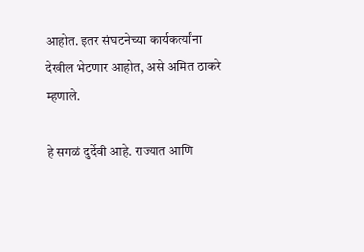आहोत. इतर संघटनेच्या कार्यकर्त्यांना देखील भेटणार आहोत, असे अमित ठाकरे म्हणाले.

हे सगळं दुर्देवी आहे. राज्यात आणि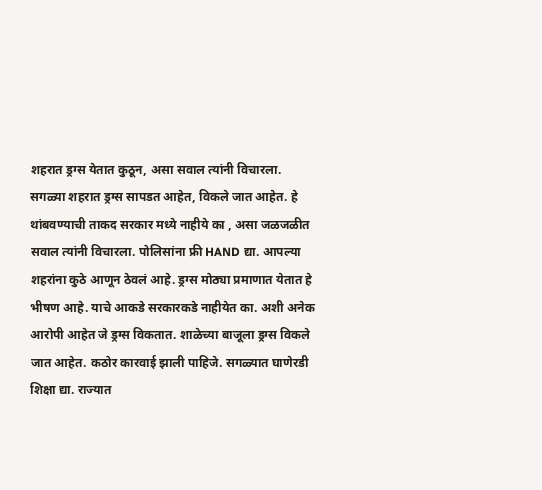शहरात ड्रग्स येतात कुठून, असा सवाल त्यांनी विचारला. सगळ्या शहरात ड्रग्स सापडत आहेत, विकले जात आहेत. हे थांबवण्याची ताकद सरकार मध्ये नाहीये का , असा जळजळीत सवाल त्यांनी विचारला. पोलिसांना फ्री HAND द्या. आपल्या शहरांना कुठे आणून ठेवलं आहे. ड्रग्स मोठ्या प्रमाणात येतात हे भीषण आहे. याचे आकडे सरकारकडे नाहीयेत का. अशी अनेक आरोपी आहेत जे ड्रग्स विकतात. शाळेच्या बाजूला ड्रग्स विकले जात आहेत. कठोर कारवाई झाली पाहिजे. सगळ्यात घाणेरडी शिक्षा द्या. राज्यात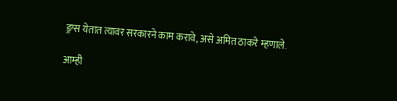ड्रग्स येतात त्यावर सरकारने काम करावे, असे अमित ठाकरे म्हणाले.

आम्ही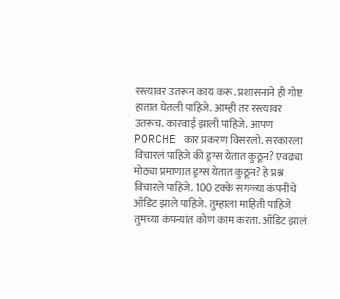रस्त्यावर उतरून काय करू. प्रशासनाने ही गोष्ट हातात घेतली पाहिजे. आम्ही तर रस्त्यावर उतरूच. कारवाई झाली पाहिजे. आपण PORCHE कार प्रकरण विसरलो. सरकारला विचारलं पाहिजे की ड्रग्स येतात कुठून? एवढ्या मोठ्या प्रमाणात ड्रग्स येतात कुठून? हे प्रश्न विचारले पाहिजे. 100 टक्के सगळ्या कंपनींचे ऑडिट झाले पाहिजे. तुम्हाला माहिती पाहिजे तुमच्या कंपन्यांत कोण काम करता. ऑडिट झालं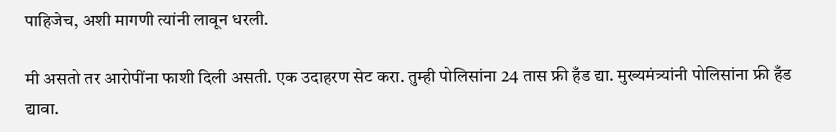पाहिजेच, अशी मागणी त्यांनी लावून धरली.

मी असतो तर आरोपींना फाशी दिली असती. एक उदाहरण सेट करा. तुम्ही पोलिसांना 24 तास फ्री हँड द्या. मुख्यमंत्र्यांनी पोलिसांना फ्री हँड द्यावा.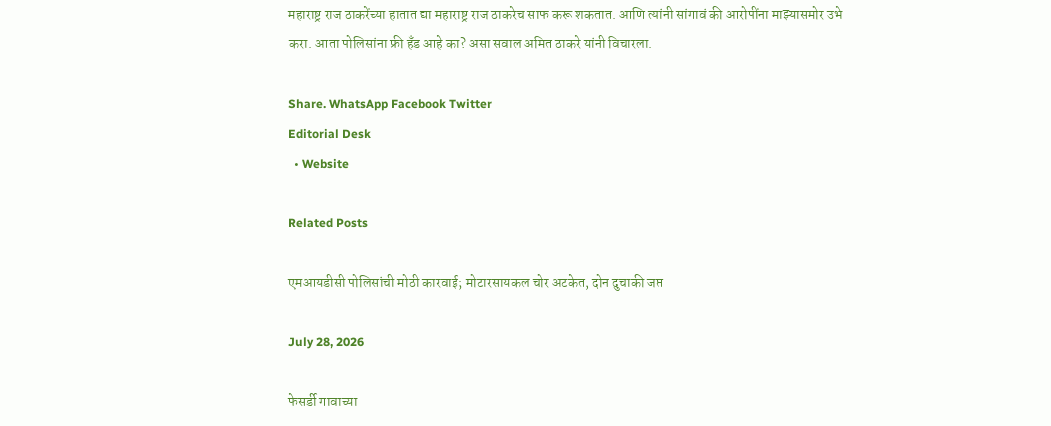महाराष्ट्र राज ठाकरेंच्या हातात द्या महाराष्ट्र राज ठाकरेच साफ करू शकतात. आणि त्यांनी सांगावं की आरोपींना माझ्यासमोर उभे करा. आता पोलिसांना फ्री हँड आहे का? असा सवाल अमित ठाकरे यांनी विचारला.

Share. WhatsApp Facebook Twitter
Editorial Desk
  • Website

Related Posts

एमआयडीसी पोलिसांची मोठी कारवाई; मोटारसायकल चोर अटकेत, दोन दुचाकी जप्त

July 28, 2026

फेसर्डी गावाच्या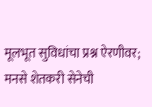मूलभूत सुविधांचा प्रश्न ऐरणीवर; मनसे शेतकरी सेनेची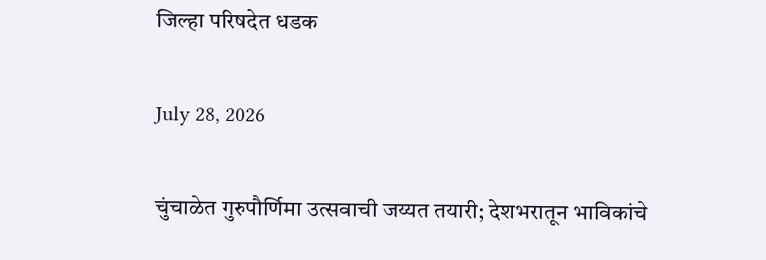जिल्हा परिषदेत धडक

July 28, 2026

चुंचाळेत गुरुपौर्णिमा उत्सवाची जय्यत तयारी; देशभरातून भाविकांचे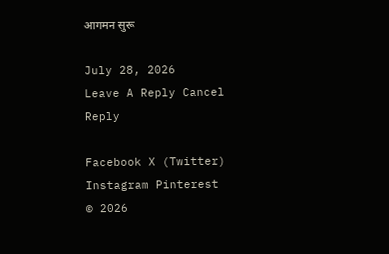आगमन सुरू

July 28, 2026
Leave A Reply Cancel Reply

Facebook X (Twitter) Instagram Pinterest
© 2026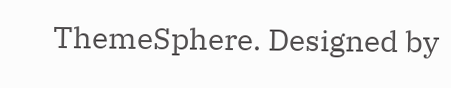ThemeSphere. Designed by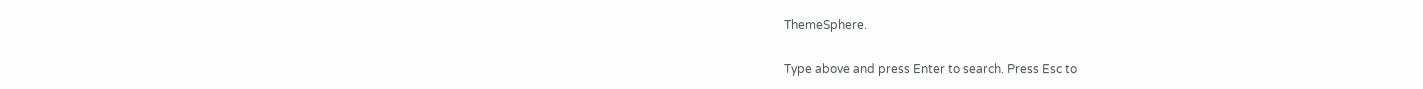ThemeSphere.

Type above and press Enter to search. Press Esc to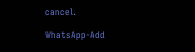cancel.

WhatsApp-Add